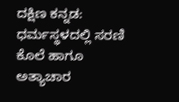ದಕ್ಷಿಣ ಕನ್ನಡ: ಧರ್ಮಸ್ಥಳದಲ್ಲಿ ಸರಣಿ ಕೊಲೆ ಹಾಗೂ ಅತ್ಯಾಚಾರ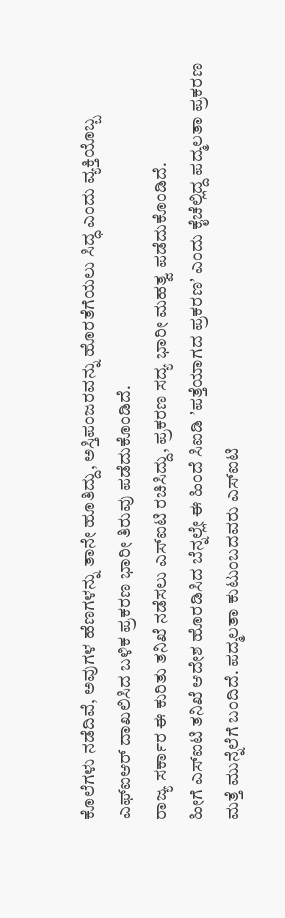ಕೊಲೆಗಳು ನಡೆದಿವೆ, ಅವುಗಳ ಹೆಣಗಳನ್ನು ತಾನೇ ಹೂತಿದ್ದು, ಅಸ್ತಿಪಂಜರವನ್ನು ಹೊರತೆಗೆಯಲು ಸಿದ್ಧ ಎಂದು ವ್ಯಕ್ತಿಯೊಬ್ಬ ಎಫ್ಐಆರ್ ದಾಖಲಿಸಿದ ಬಳಿಕ ಪ್ರಕರಣ ಭಾರೀ ತಿರುವು ಪಡೆದುಕೊಂಡಿದೆ.
ರಾಜ್ಯ ಸರ್ಕಾರ ಈ ಕುರಿತು ತನಿಖೆ ನಡೆಸಲು ಎಸ್ಐಟಿ ರಚಿಸಿದ್ದು, ಪ್ರಕರಣ ಸದ್ಯ ಭಾರೀ ಮಹತ್ವ ಪಡೆದುಕೊಂಡಿದೆ.
ಹೀಗೆ ಎಸ್ಐಟಿ ತನಿಖೆ ಆದೇಶ ಹೊರಡಿಸಿದ ಬೆನ್ನಲ್ಲೇ ಈ ಹಿಂದೆ ಸಿಐಡಿ ʼಪತ್ತೆಯಾಗದ ಪ್ರಕರಣʼ ಎಂದು ಕೈಚೆಲ್ಲಿದ್ದ ಪದ್ಮಲತಾ ಪ್ರಕರಣ ಮತ್ತೆ ಮುನ್ನೆಲೆಗೆ ಬಂದಿದೆ. ಪದ್ಮಲತಾ ಕುಟುಂಬದವರು ಎಸ್ಐಟಿ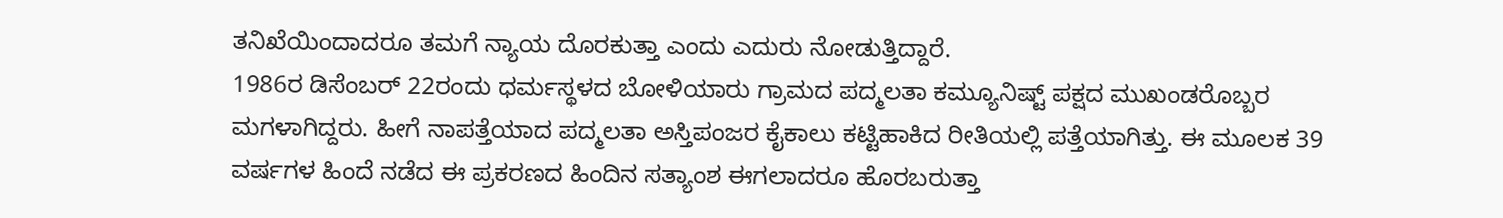ತನಿಖೆಯಿಂದಾದರೂ ತಮಗೆ ನ್ಯಾಯ ದೊರಕುತ್ತಾ ಎಂದು ಎದುರು ನೋಡುತ್ತಿದ್ದಾರೆ.
1986ರ ಡಿಸೆಂಬರ್ 22ರಂದು ಧರ್ಮಸ್ಥಳದ ಬೋಳಿಯಾರು ಗ್ರಾಮದ ಪದ್ಮಲತಾ ಕಮ್ಯೂನಿಷ್ಟ್ ಪಕ್ಷದ ಮುಖಂಡರೊಬ್ಬರ ಮಗಳಾಗಿದ್ದರು. ಹೀಗೆ ನಾಪತ್ತೆಯಾದ ಪದ್ಮಲತಾ ಅಸ್ತಿಪಂಜರ ಕೈಕಾಲು ಕಟ್ಟಿಹಾಕಿದ ರೀತಿಯಲ್ಲಿ ಪತ್ತೆಯಾಗಿತ್ತು. ಈ ಮೂಲಕ 39 ವರ್ಷಗಳ ಹಿಂದೆ ನಡೆದ ಈ ಪ್ರಕರಣದ ಹಿಂದಿನ ಸತ್ಯಾಂಶ ಈಗಲಾದರೂ ಹೊರಬರುತ್ತಾ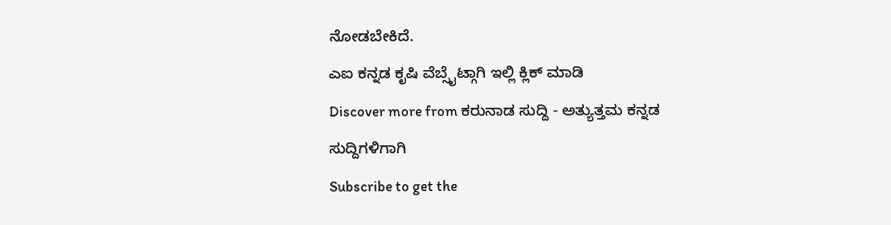ನೋಡಬೇಕಿದೆ.
ಎಐ ಕನ್ನಡ ಕೃಷಿ ವೆಬ್ಸೈಟ್ಗಾಗಿ ಇಲ್ಲಿ ಕ್ಲಿಕ್ ಮಾಡಿ
Discover more from ಕರುನಾಡ ಸುದ್ದಿ - ಅತ್ಯುತ್ತಮ ಕನ್ನಡ ಸುದ್ದಿಗಳಿಗಾಗಿ
Subscribe to get the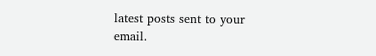latest posts sent to your email.